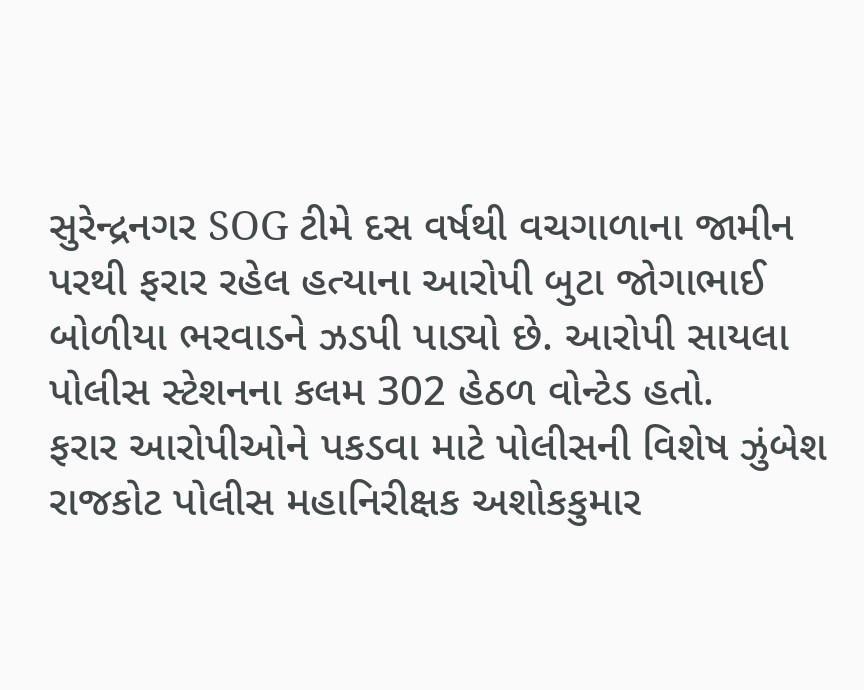સુરેન્દ્રનગર SOG ટીમે દસ વર્ષથી વચગાળાના જામીન પરથી ફરાર રહેલ હત્યાના આરોપી બુટા જોગાભાઈ બોળીયા ભરવાડને ઝડપી પાડ્યો છે. આરોપી સાયલા પોલીસ સ્ટેશનના કલમ 302 હેઠળ વોન્ટેડ હતો.
ફરાર આરોપીઓને પકડવા માટે પોલીસની વિશેષ ઝુંબેશ
રાજકોટ પોલીસ મહાનિરીક્ષક અશોકકુમાર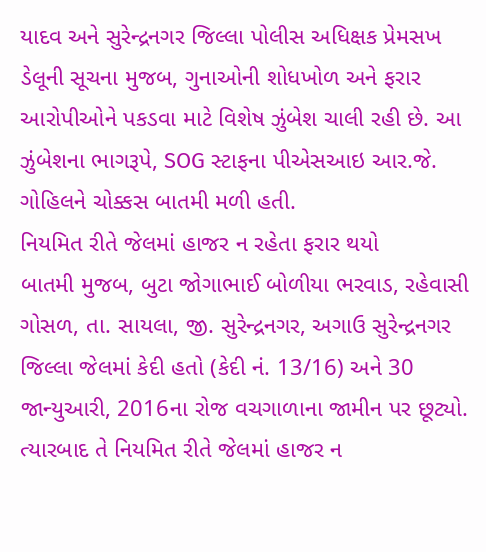યાદવ અને સુરેન્દ્રનગર જિલ્લા પોલીસ અધિક્ષક પ્રેમસખ ડેલૂની સૂચના મુજબ, ગુનાઓની શોધખોળ અને ફરાર આરોપીઓને પકડવા માટે વિશેષ ઝુંબેશ ચાલી રહી છે. આ ઝુંબેશના ભાગરૂપે, SOG સ્ટાફના પીએસઆઇ આર.જે. ગોહિલને ચોક્કસ બાતમી મળી હતી.
નિયમિત રીતે જેલમાં હાજર ન રહેતા ફરાર થયો
બાતમી મુજબ, બુટા જોગાભાઈ બોળીયા ભરવાડ, રહેવાસી ગોસળ, તા. સાયલા, જી. સુરેન્દ્રનગર, અગાઉ સુરેન્દ્રનગર જિલ્લા જેલમાં કેદી હતો (કેદી નં. 13/16) અને 30 જાન્યુઆરી, 2016ના રોજ વચગાળાના જામીન પર છૂટ્યો. ત્યારબાદ તે નિયમિત રીતે જેલમાં હાજર ન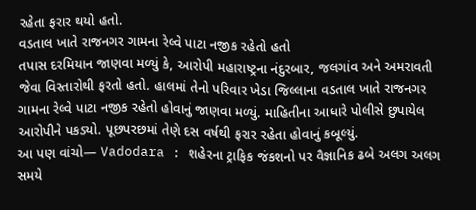રહેતા ફરાર થયો હતો.
વડતાલ ખાતે રાજનગર ગામના રેલ્વે પાટા નજીક રહેતો હતો
તપાસ દરમિયાન જાણવા મળ્યું કે, આરોપી મહારાષ્ટ્રના નંદુરબાર, જલગાંવ અને અમરાવતી જેવા વિસ્તારોથી ફરતો હતો. હાલમાં તેનો પરિવાર ખેડા જિલ્લાના વડતાલ ખાતે રાજનગર ગામના રેલ્વે પાટા નજીક રહેતો હોવાનું જાણવા મળ્યું. માહિતીના આધારે પોલીસે છુપાયેલ આરોપીને પકડ્યો. પૂછપરછમાં તેણે દસ વર્ષથી ફરાર રહેતા હોવાનું કબૂલ્યું.
આ પણ વાંચો— Vadodara : શહેરના ટ્રાફિક જંકશનો પર વૈજ્ઞાનિક ઢબે અલગ અલગ સમયે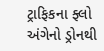ટ્રાફિકના ફ્લો અંગેનો ડ્રોનથી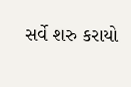સર્વે શરુ કરાયો